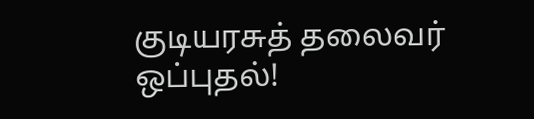குடியரசுத் தலைவர் ஒப்புதல்!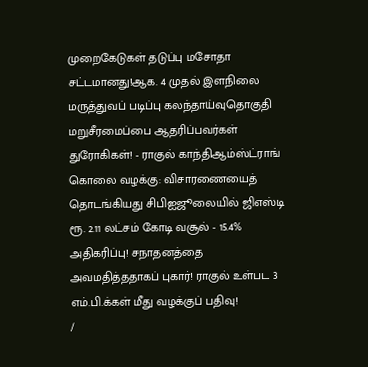முறைகேடுகள் தடுப்பு மசோதா சட்டமானது!ஆக. 4 முதல் இளநிலை மருத்துவப் படிப்பு கலந்தாய்வுதொகுதி மறுசீரமைப்பை ஆதரிப்பவர்கள் துரோகிகள்! - ராகுல் காந்திஆம்ஸ்ட்ராங் கொலை வழக்கு: விசாரணையைத் தொடங்கியது சிபிஐஜூலையில் ஜிஎஸ்டி ரூ. 2.11 லட்சம் கோடி வசூல் - 15.4% அதிகரிப்பு! சநாதனத்தை அவமதித்ததாகப் புகார்! ராகுல் உள்பட 3 எம்.பி.க்கள் மீது வழக்குப் பதிவு!
/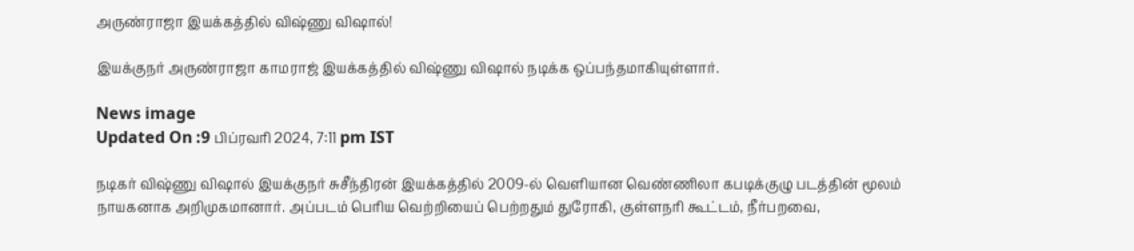அருண்ராஜா இயக்கத்தில் விஷ்ணு விஷால்!

இயக்குநர் அருண்ராஜா காமராஜ் இயக்கத்தில் விஷ்ணு விஷால் நடிக்க ஒப்பந்தமாகியுள்ளார்.

News image
Updated On :9 பிப்ரவரி 2024, 7:11 pm IST

நடிகர் விஷ்ணு விஷால் இயக்குநர் சுசீந்திரன் இயக்கத்தில் 2009-ல் வெளியான வெண்ணிலா கபடிக்குழு படத்தின் மூலம் நாயகனாக அறிமுகமானார். அப்படம் பெரிய வெற்றியைப் பெற்றதும் துரோகி, குள்ளநரி கூட்டம், நீர்பறவை,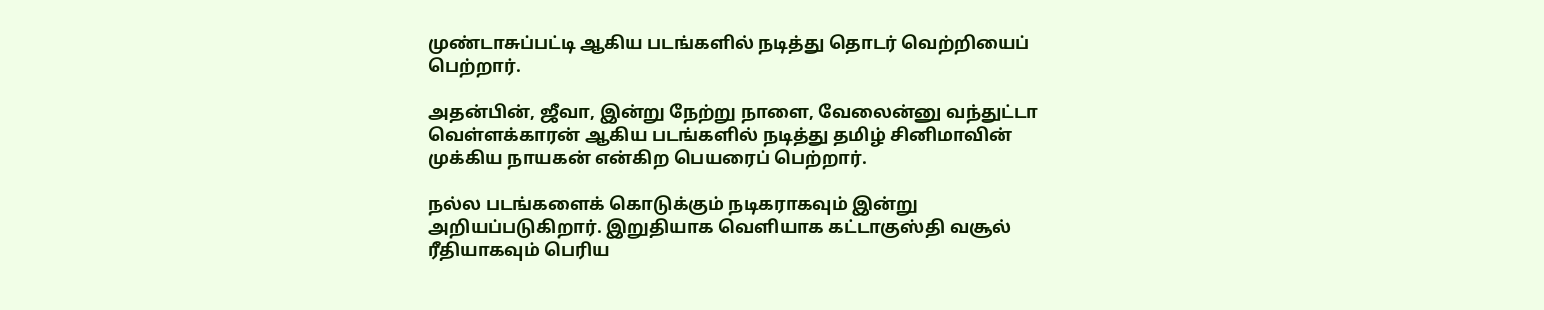முண்டாசுப்பட்டி ஆகிய படங்களில் நடித்து தொடர் வெற்றியைப் பெற்றார்.

அதன்பின், ஜீவா, இன்று நேற்று நாளை, வேலைன்னு வந்துட்டா வெள்ளக்காரன் ஆகிய படங்களில் நடித்து தமிழ் சினிமாவின் முக்கிய நாயகன் என்கிற பெயரைப் பெற்றார்.

நல்ல படங்களைக் கொடுக்கும் நடிகராகவும் இன்று அறியப்படுகிறார். இறுதியாக வெளியாக கட்டாகுஸ்தி வசூல் ரீதியாகவும் பெரிய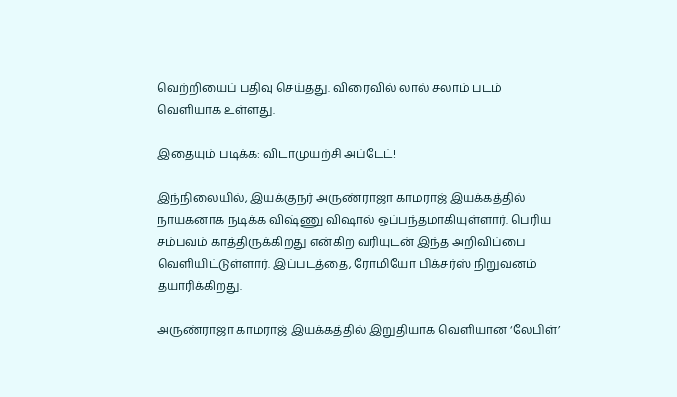வெற்றியைப் பதிவு செய்தது. விரைவில் லால் சலாம் படம் வெளியாக உள்ளது.

இதையும் படிக்க: விடாமுயற்சி அப்டேட்!

இந்நிலையில், இயக்குநர் அருண்ராஜா காமராஜ் இயக்கத்தில் நாயகனாக நடிக்க விஷ்ணு விஷால் ஒப்பந்தமாகியுள்ளார். பெரிய சம்பவம் காத்திருக்கிறது என்கிற வரியுடன் இந்த அறிவிப்பை வெளியிட்டுள்ளார். இப்படத்தை, ரோமியோ பிக்சர்ஸ் நிறுவனம் தயாரிக்கிறது.

அருண்ராஜா காமராஜ் இயக்கத்தில் இறுதியாக வெளியான ‘லேபிள்’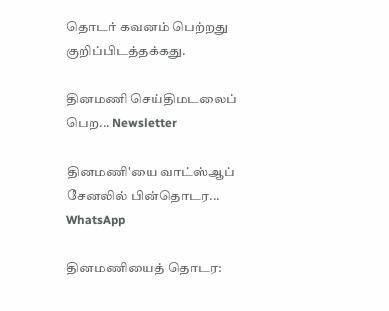தொடர் கவனம் பெற்றது குறிப்பிடத்தக்கது.

தினமணி செய்திமடலைப் பெற... Newsletter

தினமணி'யை வாட்ஸ்ஆப் சேனலில் பின்தொடர... WhatsApp

தினமணியைத் தொடர: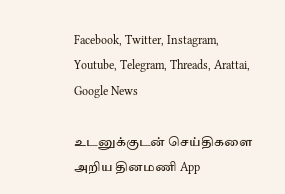Facebook, Twitter, Instagram, Youtube, Telegram, Threads, Arattai, Google News

உடனுக்குடன் செய்திகளை அறிய தினமணி App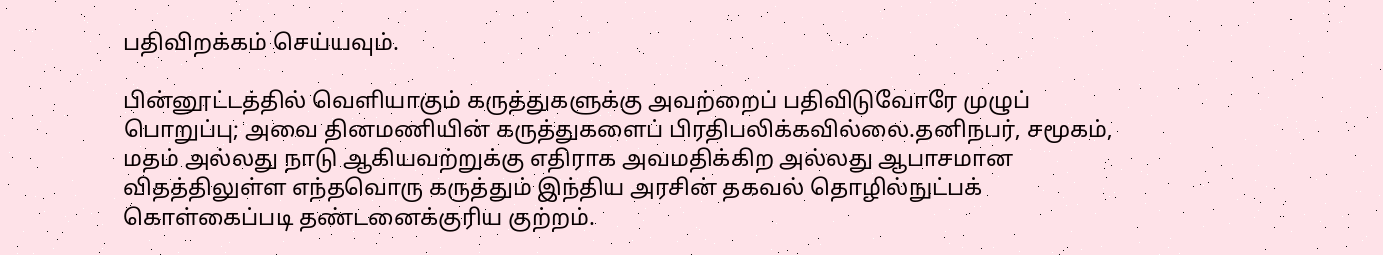பதிவிறக்கம் செய்யவும்.

பின்னூட்டத்தில் வெளியாகும் கருத்துகளுக்கு அவற்றைப் பதிவிடுவோரே முழுப் பொறுப்பு; அவை தினமணியின் கருத்துகளைப் பிரதிபலிக்கவில்லை.தனிநபர், சமூகம், மதம் அல்லது நாடு ஆகியவற்றுக்கு எதிராக அவமதிக்கிற அல்லது ஆபாசமான விதத்திலுள்ள எந்தவொரு கருத்தும் இந்திய அரசின் தகவல் தொழில்நுட்பக் கொள்கைப்படி தண்டனைக்குரிய குற்றம்.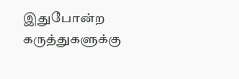இதுபோன்ற கருத்துகளுக்கு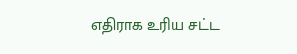எதிராக உரிய சட்ட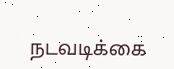நடவடிக்கை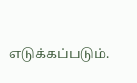எடுக்கப்படும்.